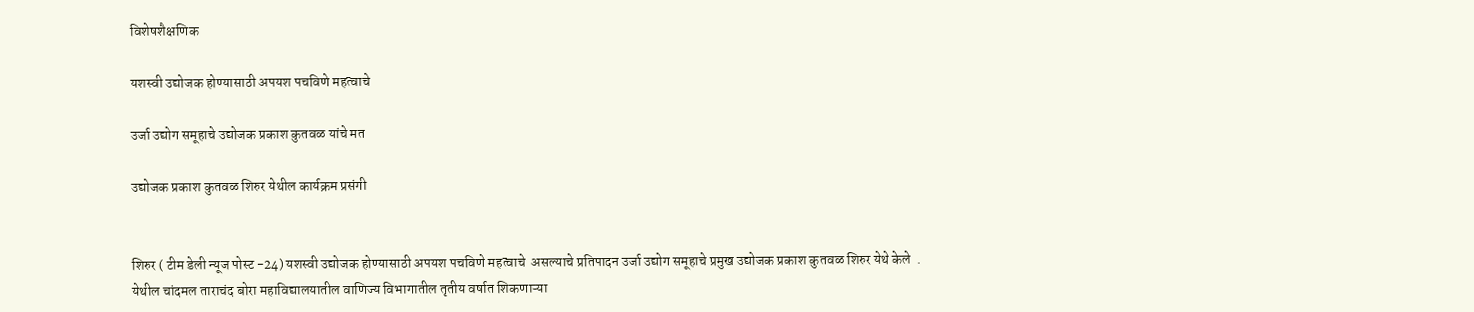विशेषशैक्षणिक

यशस्वी उद्योजक होण्यासाठी अपयश पचविणे महत्वाचे

उर्जा उद्योग समूहाचे उद्योजक प्रकाश कुतवळ यांचे मत

उद्योजक प्रकाश कुतवळ शिरुर येथील कार्यक्रम प्रसंगी


शिरुर ( टीम डेली न्यूज पोस्ट -24) यशस्वी उद्योजक होण्यासाठी अपयश पचविणे महत्वाचे  असल्याचे प्रतिपादन उर्जा उद्योग समूहाचे प्रमुख उद्योजक प्रकाश कुतवळ शिरुर येथे केले  .
येथील चांदमल ताराचंद बोरा महाविद्यालयातील वाणिज्य विभागातील तृतीय वर्षात शिकणाऱ्या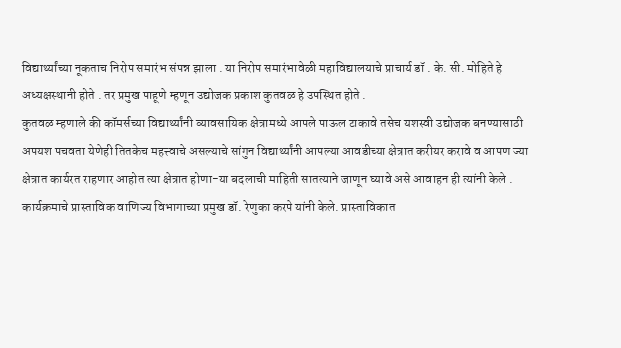विद्यार्थ्यांच्या नूकताच निरोप समारंभ संपन्न झाला . या निरोप समारंभावेळी महाविद्यालयाचे प्राचार्य डॉ . के. सी. मोहिते हे अध्यक्षस्थानी होते . तर प्रमुख पाहूणे म्हणून उद्योजक प्रकाश कुतवळ हे उपस्थित होते .
कुतवळ म्हणाले की कॉमर्सच्या विद्यार्थ्यांनी व्यावसायिक क्षेत्रामध्ये आपले पाऊल टाकावे तसेच यशस्वी उद्योजक बनण्यासाठी अपयश पचवता येणेही तितकेच महत्त्वाचे असल्याचे सांगुन विद्यार्थ्यांनी आपल्या आवडीच्या क्षेत्रात करीयर करावे व आपण ज्या क्षेत्रात कार्यरत राहणार आहोत त्या क्षेत्रात होणा-या बदलाची माहिती सातत्याने जाणून घ्यावे असे आवाहन ही त्यांनी केले .
कार्यक्रमाचे प्रास्ताविक वाणिज्य विभागाच्या प्रमुख डॉ. रेणुका करपे यांनी केले. प्रास्ताविकात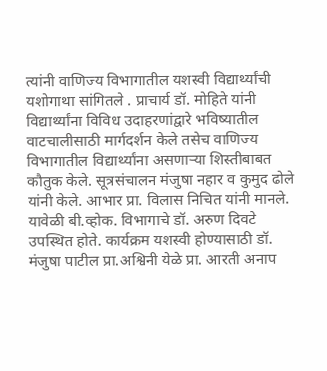त्यांनी वाणिज्य विभागातील यशस्वी विद्यार्थ्यांची यशोगाथा सांगितले . प्राचार्य डॉ. मोहिते यांनी विद्यार्थ्यांना विविध उदाहरणांद्वारे भविष्यातील वाटचालीसाठी मार्गदर्शन केले तसेच वाणिज्य विभागातील विद्यार्थ्यांना असणाऱ्या शिस्तीबाबत कौतुक केले. सूत्रसंचालन मंजुषा नहार व कुमुद ढोले यांनी केले. आभार प्रा. विलास निचित यांनी मानले. यावेळी बी.व्होक. विभागाचे डॉ. अरुण दिवटे उपस्थित होते. कार्यक्रम यशस्वी होण्यासाठी डॉ. मंजुषा पाटील प्रा.अश्विनी येळे प्रा. आरती अनाप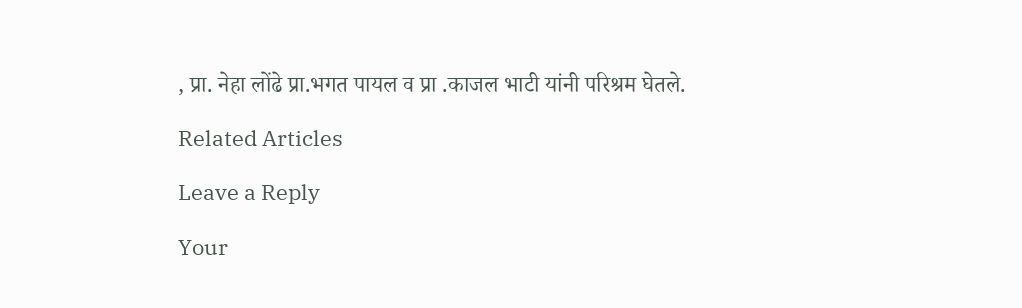, प्रा. नेहा लोंढे प्रा.भगत पायल व प्रा .काजल भाटी यांनी परिश्रम घेतले.

Related Articles

Leave a Reply

Your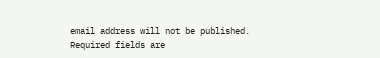email address will not be published. Required fields are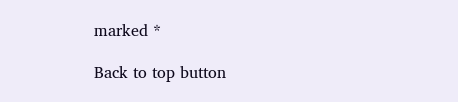marked *

Back to top button